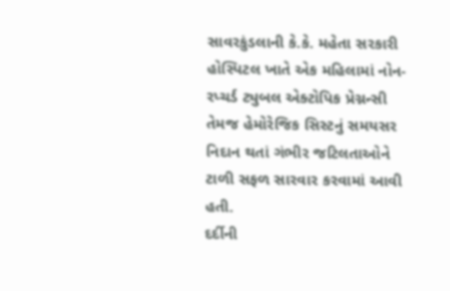સાવરકુંડલાની કે.કે. મહેતા સરકારી હોસ્પિટલ ખાતે એક મહિલામાં નોન-રપ્ચર્ડ ટ્યુબલ એક્ટોપિક પ્રેગ્નન્સી તેમજ હેમોરેજિક સિસ્ટનું સમયસર નિદાન થતાં ગંભીર જટિલતાઓને ટાળી સફળ સારવાર કરવામાં આવી હતી.
દર્દીની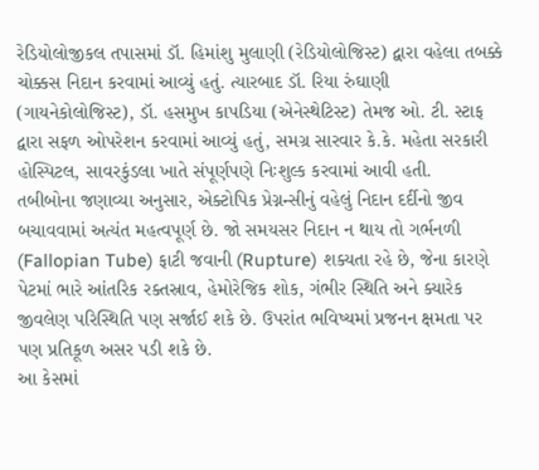રેડિયોલોજીકલ તપાસમાં ડૉ. હિમાંશુ મુલાણી (રેડિયોલોજિસ્ટ) દ્વારા વહેલા તબક્કે ચોક્કસ નિદાન કરવામાં આવ્યું હતું. ત્યારબાદ ડૉ. રિયા રુંઘાણી (ગાયનેકોલોજિસ્ટ), ડૉ. હસમુખ કાપડિયા (એનેસ્થેટિસ્ટ) તેમજ ઓ. ટી. સ્ટાફ દ્વારા સફળ ઓપરેશન કરવામાં આવ્યું હતું, સમગ્ર સારવાર કે.કે. મહેતા સરકારી હોસ્પિટલ, સાવરકુંડલા ખાતે સંપૂર્ણપણે નિઃશુલ્ક કરવામાં આવી હતી.
તબીબોના જણાવ્યા અનુસાર, એક્ટોપિક પ્રેગ્નન્સીનું વહેલું નિદાન દર્દીનો જીવ બચાવવામાં અત્યંત મહત્વપૂર્ણ છે. જો સમયસર નિદાન ન થાય તો ગર્ભનળી (Fallopian Tube) ફાટી જવાની (Rupture) શક્યતા રહે છે, જેના કારણે પેટમાં ભારે આંતરિક રક્તસ્રાવ, હેમોરેજિક શોક, ગંભીર સ્થિતિ અને ક્યારેક જીવલેણ પરિસ્થિતિ પણ સર્જાઈ શકે છે. ઉપરાંત ભવિષ્યમાં પ્રજનન ક્ષમતા પર પણ પ્રતિકૂળ અસર પડી શકે છે.
આ કેસમાં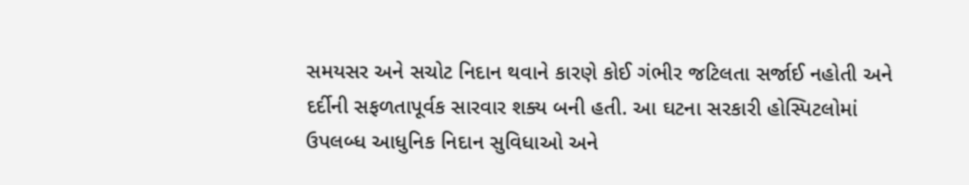સમયસર અને સચોટ નિદાન થવાને કારણે કોઈ ગંભીર જટિલતા સર્જાઈ નહોતી અને દર્દીની સફળતાપૂર્વક સારવાર શક્ય બની હતી. આ ઘટના સરકારી હોસ્પિટલોમાં ઉપલબ્ધ આધુનિક નિદાન સુવિધાઓ અને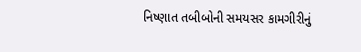નિષ્ણાત તબીબોની સમયસર કામગીરીનું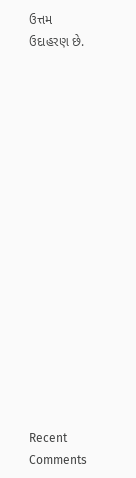ઉત્તમ ઉદાહરણ છે.

















Recent Comments